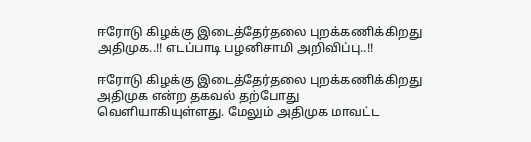ஈரோடு கிழக்கு இடைத்தேர்தலை புறக்கணிக்கிறது அதிமுக..!! எடப்பாடி பழனிசாமி அறிவிப்பு..!!

ஈரோடு கிழக்கு இடைத்தேர்தலை புறக்கணிக்கிறது அதிமுக என்ற தகவல் தற்போது வெளியாகியுள்ளது. மேலும் அதிமுக மாவட்ட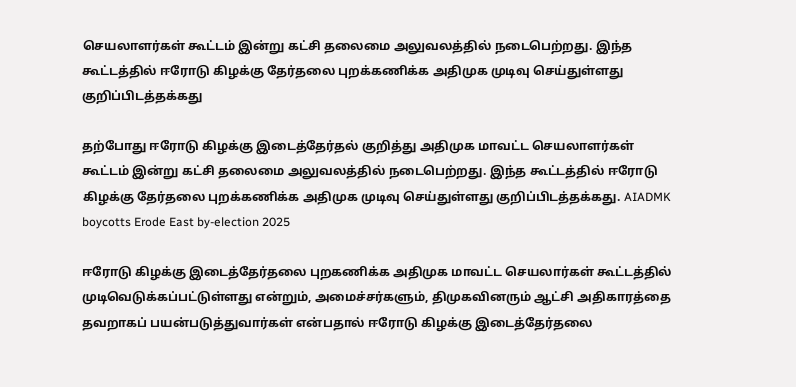செயலாளர்கள் கூட்டம் இன்று கட்சி தலைமை அலுவலத்தில் நடைபெற்றது. இந்த கூட்டத்தில் ஈரோடு கிழக்கு தேர்தலை புறக்கணிக்க அதிமுக முடிவு செய்துள்ளது குறிப்பிடத்தக்கது

தற்போது ஈரோடு கிழக்கு இடைத்தேர்தல் குறித்து அதிமுக மாவட்ட செயலாளர்கள் கூட்டம் இன்று கட்சி தலைமை அலுவலத்தில் நடைபெற்றது. இந்த கூட்டத்தில் ஈரோடு கிழக்கு தேர்தலை புறக்கணிக்க அதிமுக முடிவு செய்துள்ளது குறிப்பிடத்தக்கது. AIADMK boycotts Erode East by-election 2025

ஈரோடு கிழக்கு இடைத்தேர்தலை புறகணிக்க அதிமுக மாவட்ட செயலார்கள் கூட்டத்தில் முடிவெடுக்கப்பட்டுள்ளது என்றும், அமைச்சர்களும், திமுகவினரும் ஆட்சி அதிகாரத்தை தவறாகப் பயன்படுத்துவார்கள் என்பதால் ஈரோடு கிழக்கு இடைத்தேர்தலை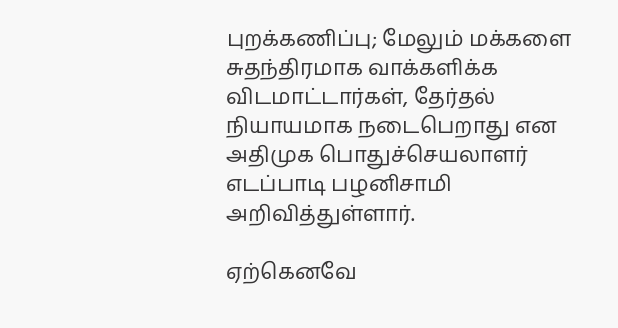புறக்கணிப்பு; மேலும் மக்களை சுதந்திரமாக வாக்களிக்க விடமாட்டார்கள், தேர்தல் நியாயமாக நடைபெறாது என அதிமுக பொதுச்செயலாளர் எடப்பாடி பழனிசாமி அறிவித்துள்ளார்.

ஏற்கெனவே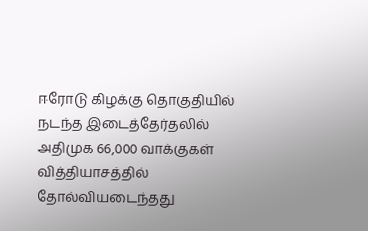ஈரோடு கிழக்கு தொகுதியில் நடந்த இடைத்தேர்தலில் அதிமுக 66,000 வாக்குகள் வித்தியாசத்தில் தோல்வியடைந்தது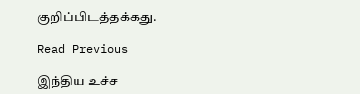குறிப்பிடத்தக்கது.

Read Previous

இந்திய உச்ச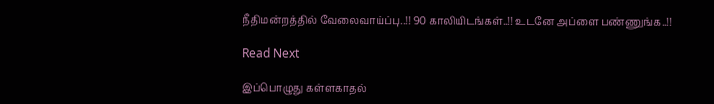நீதிமன்றத்தில் வேலைவாய்ப்பு..!! 90 காலியிடங்கள்..!! உடனே அப்ளை பண்ணுங்க..!!

Read Next

இப்பொழுது கள்ளகாதல்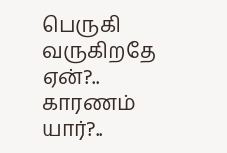பெருகி வருகிறதே ஏன்?.. காரணம் யார்?..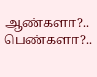ஆண்களா?.. பெண்களா?..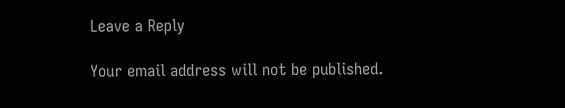Leave a Reply

Your email address will not be published.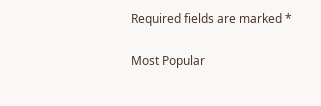Required fields are marked *

Most Popular